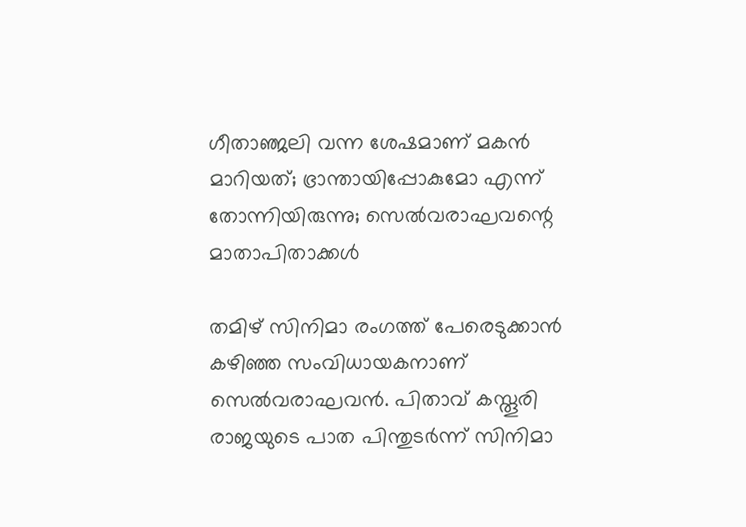ഗീതാഞ്ജലി വന്ന ശേഷമാണ് മകൻ മാറിയത്; ഭ്രാന്തായിപ്പോകുമോ എന്ന് തോന്നിയിരുന്നു; സെൽവരാഘവന്റെ മാതാപിതാക്കൾ

തമിഴ് സിനിമാ രംഗത്ത് പേരെടുക്കാൻ കഴിഞ്ഞ സംവിധായകനാണ് സെൽവരാഘവൻ. പിതാവ് കസ്തൂരി രാജയുടെ പാത പിന്തുടർന്ന് സിനിമാ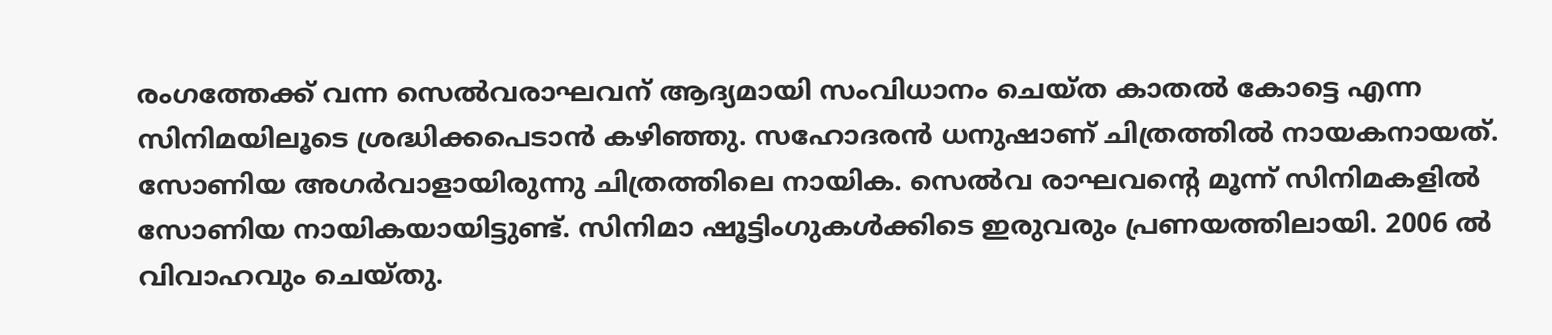രംഗത്തേക്ക് വന്ന സെൽവരാഘവന് ആദ്യമായി സംവിധാനം ചെയ്ത കാതൽ കോട്ടെ എന്ന സിനിമയിലൂടെ ശ്രദ്ധിക്കപെടാൻ കഴിഞ്ഞു. സഹോദരൻ ധനുഷാണ് ചിത്രത്തിൽ നായകനായത്. സോണിയ അഗർവാളായിരുന്നു ചിത്രത്തിലെ നായിക. സെൽവ രാഘവന്റെ മൂന്ന് സിനിമകളിൽ സോണിയ നായികയായിട്ടുണ്ട്. സിനിമാ ഷൂട്ടിംഗുകൾക്കിടെ ഇരുവരും പ്രണയത്തിലായി. 2006 ൽ വിവാഹവും ചെയ്തു.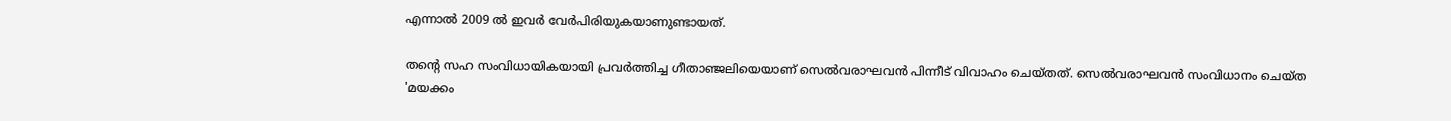എന്നാൽ 2009 ൽ ഇവർ വേർപിരിയുകയാണുണ്ടായത്.

തന്റെ സഹ സംവിധായികയായി പ്രവർത്തിച്ച ഗീതാഞ്ജലിയെയാണ് സെൽവരാഘവൻ പിന്നീട് വിവാഹം ചെയ്തത്. സെൽവരാഘവൻ സംവിധാനം ചെയ്ത 'മയക്കം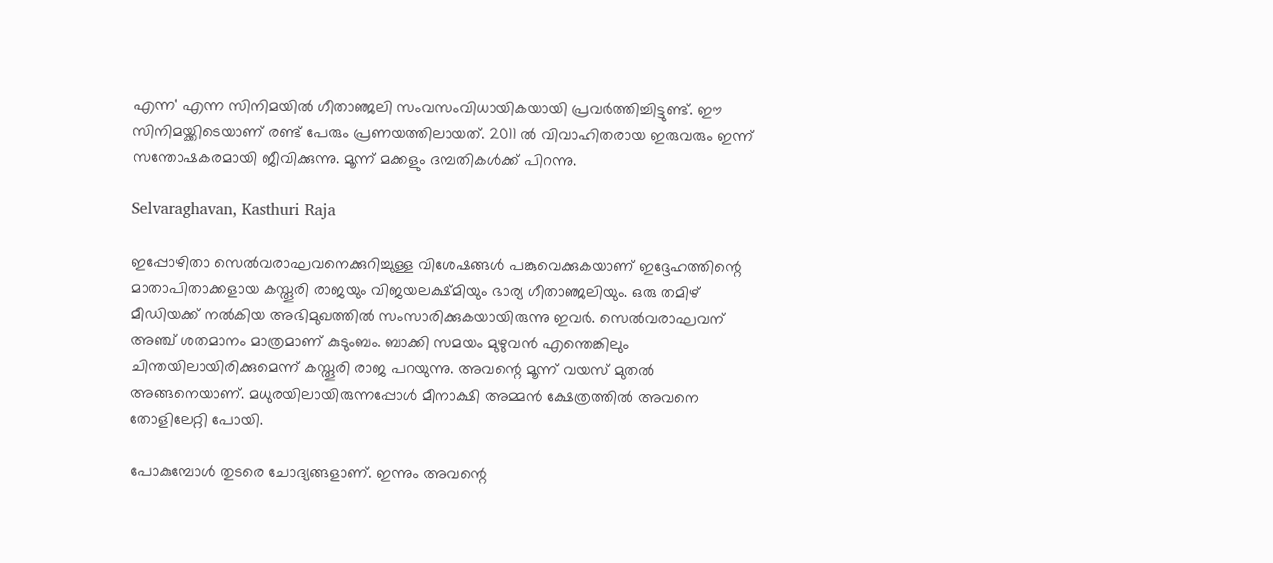എന്ന' എന്ന സിനിമയിൽ ഗീതാഞ്ജലി സംവസംവിധായികയായി പ്രവർത്തിച്ചിട്ടുണ്ട്. ഈ സിനിമയ്ക്കിടെയാണ് രണ്ട് പേരും പ്രണയത്തിലായത്. 2011 ൽ വിവാഹിതരായ ഇരുവരും ഇന്ന് സന്തോഷകരമായി ജീവിക്കുന്നു. മൂന്ന് മക്കളും ദമ്പതികൾക്ക് പിറന്നു.

Selvaraghavan, Kasthuri Raja

ഇപ്പോഴിതാ സെൽവരാഘവനെക്കുറിച്ചുള്ള വിശേഷങ്ങൾ പങ്കുവെക്കുകയാണ് ഇദ്ദേഹത്തിന്റെ മാതാപിതാക്കളായ കസ്തൂരി രാജയും വിജയലക്ഷ്മിയും ഭാര്യ ഗീതാഞ്ജലിയും. ഒരു തമിഴ് മീഡിയക്ക് നൽകിയ അഭിമുഖത്തിൽ സംസാരിക്കുകയായിരുന്നു ഇവർ. സെൽവരാഘവന് അഞ്ച് ശതമാനം മാത്രമാണ് കുടുംബം. ബാക്കി സമയം മുഴുവൻ എന്തെങ്കിലും ചിന്തയിലായിരിക്കുമെന്ന് കസ്തൂരി രാജ പറയുന്നു. അവന്റെ മൂന്ന് വയസ് മുതൽ അങ്ങനെയാണ്. മധുരയിലായിരുന്നപ്പോൾ മീനാക്ഷി അമ്മൻ ക്ഷേത്രത്തിൽ അവനെ തോളിലേറ്റി പോയി.

പോകുമ്പോൾ തുടരെ ചോദ്യങ്ങളാണ്. ഇന്നും അവന്റെ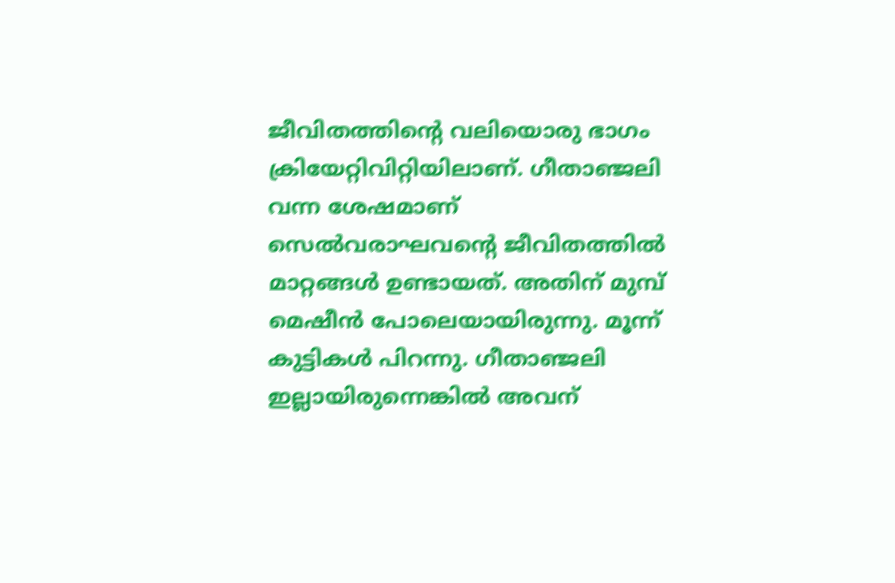ജീവിതത്തിന്റെ വലിയൊരു ഭാഗം ക്രിയേറ്റിവിറ്റിയിലാണ്. ഗീതാഞ്ജലി വന്ന ശേഷമാണ് സെൽവരാഘവന്റെ ജീവിതത്തിൽ മാറ്റങ്ങൾ ഉണ്ടായത്. അതിന് മുമ്പ് മെഷീൻ പോലെയായിരുന്നു. മൂന്ന് കുട്ടികൾ പിറന്നു. ഗീതാഞ്ജലി ഇല്ലായിരുന്നെങ്കിൽ അവന്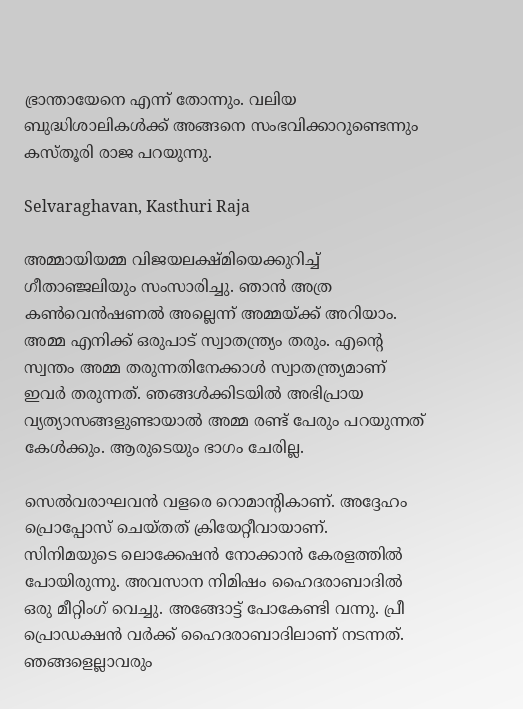ഭ്രാന്തായേനെ എന്ന് തോന്നും. വലിയ ബുദ്ധിശാലികൾക്ക് അങ്ങനെ സംഭവിക്കാറുണ്ടെന്നും കസ്തൂരി രാജ പറയുന്നു.

Selvaraghavan, Kasthuri Raja

അമ്മായിയമ്മ വിജയലക്ഷ്മിയെക്കുറിച്ച് ഗീതാഞ്ജലിയും സംസാരിച്ചു. ഞാൻ അത്ര കൺവെൻഷണൽ അല്ലെന്ന് അമ്മയ്ക്ക് അറിയാം. അമ്മ എനിക്ക് ഒരുപാട് സ്വാതന്ത്ര്യം തരും. എന്റെ സ്വന്തം അമ്മ തരുന്നതിനേക്കാൾ സ്വാതന്ത്ര്യമാണ് ഇവർ തരുന്നത്. ഞങ്ങൾക്കിടയിൽ അഭിപ്രായ വ്യത്യാസങ്ങളുണ്ടായാൽ അമ്മ രണ്ട് പേരും പറയുന്നത് കേൾക്കും. ആരുടെയും ഭാഗം ചേരില്ല.

സെൽവരാഘവൻ വളരെ റൊമാന്റികാണ്. അദ്ദേഹം പ്രൊപ്പോസ് ചെയ്തത് ക്രിയേറ്റീവായാണ്. സിനിമയുടെ ലൊക്കേഷൻ നോക്കാൻ കേരളത്തിൽ പോയിരുന്നു. അവസാന നിമിഷം ഹൈദരാബാദിൽ ഒരു മീറ്റിംഗ് വെച്ചു. അങ്ങോട്ട് പോകേണ്ടി വന്നു. പ്രീ പ്രൊഡക്ഷൻ വർക്ക് ഹൈദരാബാദിലാണ് നടന്നത്. ഞങ്ങളെല്ലാവരും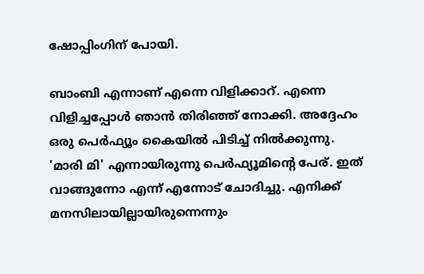ഷോപ്പിംഗിന് പോയി.

ബാംബി എന്നാണ് എന്നെ വിളിക്കാറ്. എന്നെ വിളിച്ചപ്പോൾ ഞാൻ തിരിഞ്ഞ് നോക്കി. അദ്ദേഹം ഒരു പെർഫ്യൂം കൈയിൽ പിടിച്ച് നിൽക്കുന്നു. 'മാരി മി' എന്നായിരുന്നു പെർഫ്യൂമിന്റെ പേര്. ഇത് വാങ്ങുന്നോ എന്ന് എന്നോട് ചോദിച്ചു. എനിക്ക് മനസിലായില്ലായിരുന്നെന്നും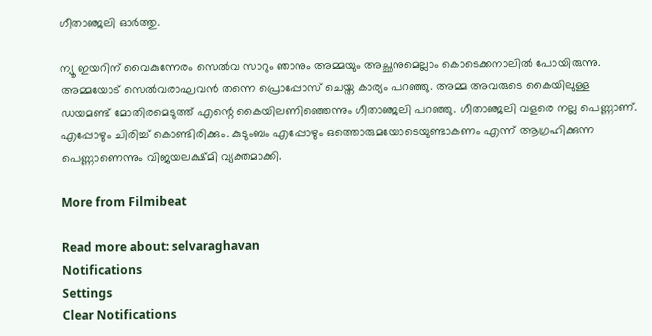ഗീതാഞ്ജലി ഓർത്തു.

ന്യൂ ഇയറിന് വൈകുന്നേരം സെൽവ സാറും ഞാനും അമ്മയും അച്ഛനുമെല്ലാം കൊടെക്കനാലിൽ പോയിരുന്നു. അമ്മയോട് സെൽവരാഘവൻ തന്നെ പ്രൊപ്പോസ് ചെയ്ത കാര്യം പറഞ്ഞു. അമ്മ അവരുടെ കൈയിലുള്ള ഡയമണ്ട് മോതിരമെടുത്ത് എന്റെ കൈയിലണിഞ്ഞെന്നും ഗീതാഞ്ജലി പറഞ്ഞു. ഗീതാഞ്ജലി വളരെ നല്ല പെണ്ണാണ്. എപ്പോഴും ചിരിച്ച് കൊണ്ടിരിക്കും. കുടുംബം എപ്പോഴും ഒത്തൊരുമയോടെയുണ്ടാകണം എന്ന് ആഗ്രഹിക്കുന്ന പെണ്ണാണെന്നും ‌വിജയലക്ഷ്മി വ്യക്തമാക്കി.

More from Filmibeat

Read more about: selvaraghavan
Notifications
Settings
Clear Notifications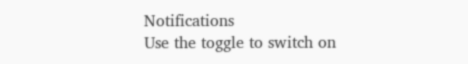Notifications
Use the toggle to switch on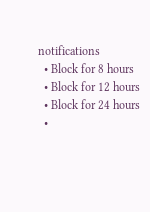notifications
  • Block for 8 hours
  • Block for 12 hours
  • Block for 24 hours
  •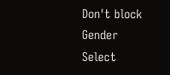Don't block
Gender
Select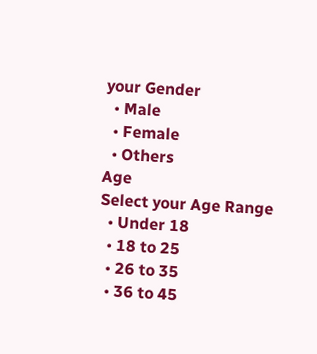your Gender
  • Male
  • Female
  • Others
Age
Select your Age Range
  • Under 18
  • 18 to 25
  • 26 to 35
  • 36 to 45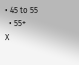• 45 to 55
  • 55+
X